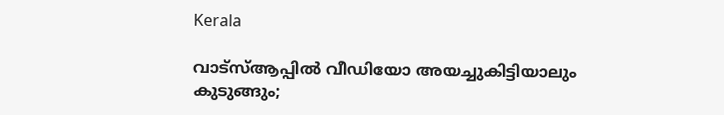Kerala

വാട്‌സ്ആപ്പില്‍ വീഡിയോ അയച്ചുകിട്ടിയാലും കുടുങ്ങും;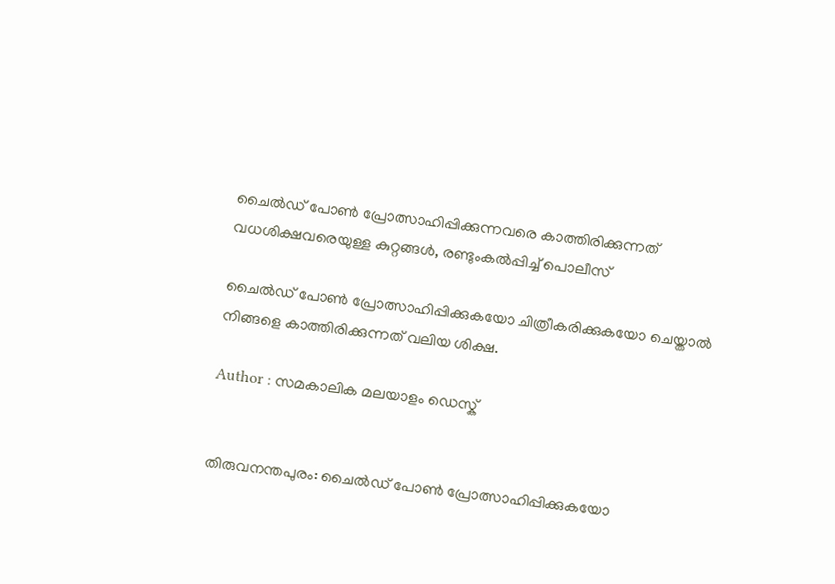ചൈല്‍ഡ് പോണ്‍ പ്രോത്സാഹിപ്പിക്കുന്നവരെ കാത്തിരിക്കുന്നത് വധശിക്ഷവരെയുള്ള കുറ്റങ്ങള്‍, രണ്ടുംകല്‍പ്പിച്ച് പൊലീസ്

ചൈല്‍ഡ് പോണ്‍ പ്രോത്സാഹിപ്പിക്കുകയോ ചിത്രീകരിക്കുകയോ ചെയ്താല്‍ നിങ്ങളെ കാത്തിരിക്കുന്നത് വലിയ ശിക്ഷ.

Author : സമകാലിക മലയാളം ഡെസ്ക്


തിരുവനന്തപുരം: ചൈല്‍ഡ് പോണ്‍ പ്രോത്സാഹിപ്പിക്കുകയോ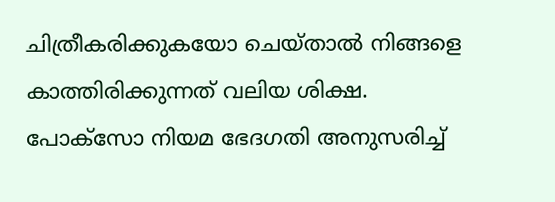ചിത്രീകരിക്കുകയോ ചെയ്താല്‍ നിങ്ങളെ കാത്തിരിക്കുന്നത് വലിയ ശിക്ഷ.  പോക്‌സോ നിയമ ഭേദഗതി അനുസരിച്ച്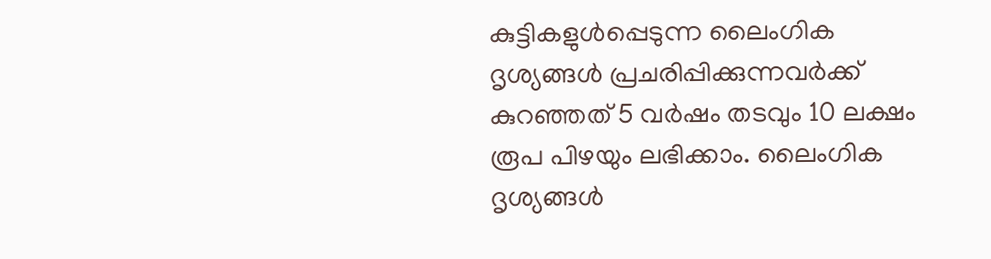കുട്ടികളുള്‍പ്പെടുന്ന ലൈംഗിക ദൃശ്യങ്ങള്‍ പ്രചരിപ്പിക്കുന്നവര്‍ക്ക് കുറഞ്ഞത് 5 വര്‍ഷം തടവും 10 ലക്ഷം രൂപ പിഴയും ലഭിക്കാം. ലൈംഗിക ദൃശ്യങ്ങള്‍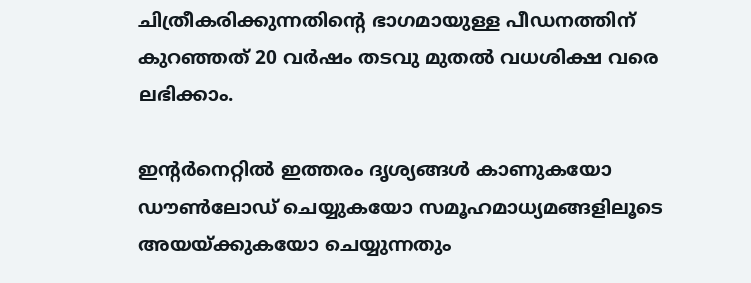ചിത്രീകരിക്കുന്നതിന്റെ ഭാഗമായുള്ള പീഡനത്തിന് കുറഞ്ഞത് 20 വര്‍ഷം തടവു മുതല്‍ വധശിക്ഷ വരെ ലഭിക്കാം.

ഇന്റര്‍നെറ്റില്‍ ഇത്തരം ദൃശ്യങ്ങള്‍ കാണുകയോ ഡൗണ്‍ലോഡ് ചെയ്യുകയോ സമൂഹമാധ്യമങ്ങളിലൂടെ അയയ്ക്കുകയോ ചെയ്യുന്നതും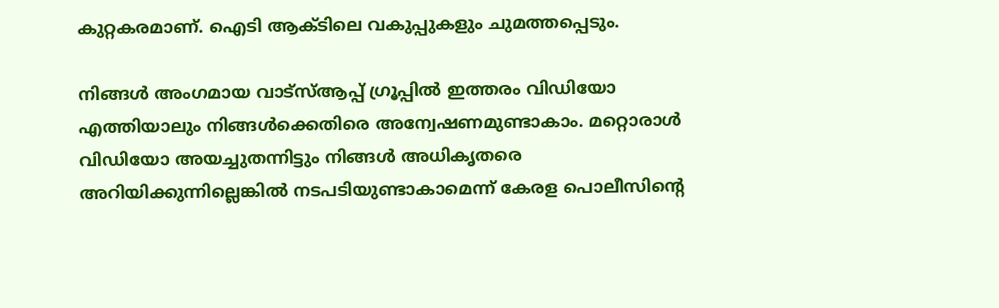കുറ്റകരമാണ്. ഐടി ആക്ടിലെ വകുപ്പുകളും ചുമത്തപ്പെടും.

നിങ്ങള്‍ അംഗമായ വാട്‌സ്ആപ്പ് ഗ്രൂപ്പില്‍ ഇത്തരം വിഡിയോ എത്തിയാലും നിങ്ങള്‍ക്കെതിരെ അന്വേഷണമുണ്ടാകാം. മറ്റൊരാള്‍ വിഡിയോ അയച്ചുതന്നിട്ടും നിങ്ങള്‍ അധികൃതരെ അറിയിക്കുന്നില്ലെങ്കില്‍ നടപടിയുണ്ടാകാമെന്ന് കേരള പൊലീസിന്റെ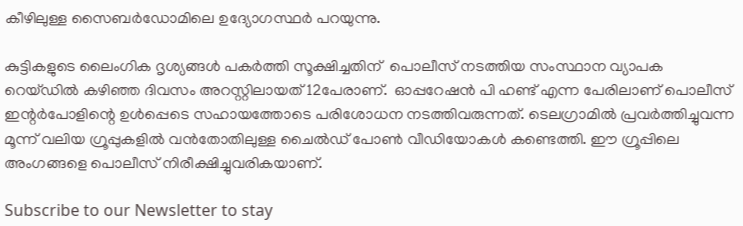കീഴിലുള്ള സൈബര്‍ഡോമിലെ ഉദ്യോഗസ്ഥര്‍ പറയുന്നു.

കുട്ടികളുടെ ലൈംഗിക ദൃശ്യങ്ങള്‍ പകര്‍ത്തി സൂക്ഷിച്ചതിന്  പൊലീസ് നടത്തിയ സംസ്ഥാന വ്യാപക റെയ്ഡില്‍ കഴിഞ്ഞ ദിവസം അറസ്റ്റിലായത് 12പേരാണ്.  ഓപ്പറേഷന്‍ പി ഹണ്ട് എന്ന പേരിലാണ് പൊലീസ് ഇന്റര്‍പോളിന്റെ ഉള്‍പ്പെടെ സഹായത്തോടെ പരിശോധന നടത്തിവരുന്നത്. ടെലഗ്രാമില്‍ പ്രവര്‍ത്തിച്ചുവന്ന മൂന്ന് വലിയ ഗ്രൂപ്പുകളില്‍ വന്‍തോതിലുള്ള ചൈല്‍ഡ് പോണ്‍ വീഡിയോകള്‍ കണ്ടെത്തി. ഈ ഗ്രൂപ്പിലെ അംഗങ്ങളെ പൊലീസ് നിരീക്ഷിച്ചുവരികയാണ്.

Subscribe to our Newsletter to stay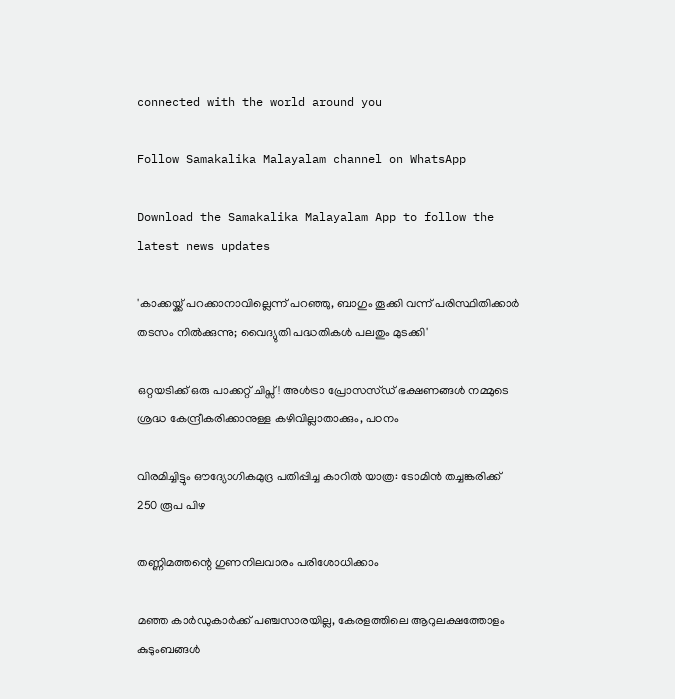connected with the world around you

Follow Samakalika Malayalam channel on WhatsApp

Download the Samakalika Malayalam App to follow the latest news updates

'കാക്കയ്ക്ക് പറക്കാനാവില്ലെന്ന് പറഞ്ഞു, ബാഗും തൂക്കി വന്ന് പരിസ്ഥിതിക്കാര്‍ തടസം നില്‍ക്കുന്നു; വൈദ്യുതി പദ്ധതികള്‍ പലതും മുടക്കി'

ഒറ്റയടിക്ക് ഒരു പാക്കറ്റ് ചിപ്സ്! അൾട്രാ പ്രോസസ്ഡ് ഭക്ഷണങ്ങൾ നമ്മുടെ ശ്രദ്ധ കേന്ദ്രീകരിക്കാനുള്ള കഴിവില്ലാതാക്കും, പഠനം

വിരമിച്ചിട്ടും ഔദ്യോഗികമുദ്ര പതിപ്പിച്ച കാറില്‍ യാത്ര: ടോമിന്‍ തച്ചങ്കരിക്ക് 250 രൂപ പിഴ

തണ്ണിമത്തന്റെ ഗുണനിലവാരം പരിശോധിക്കാം

മഞ്ഞ കാര്‍ഡുകാര്‍ക്ക് പഞ്ചസാരയില്ല, കേരളത്തിലെ ആറുലക്ഷത്തോളം കുടുംബങ്ങള്‍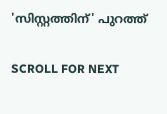'സിസ്റ്റത്തിന്' പുറത്ത്

SCROLL FOR NEXT